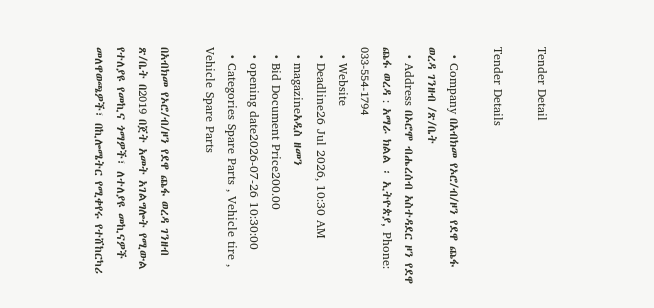Tender Detail

Tender Details

  • Company በአብክመ የኦሮ/ብ/ዞን የደዋ ጨፋ ወረዳ ገንዘብ /ጽ/ቤት
  • Address በኦሮሞ ብሔረሰብ አስተዳደር ዞን የደዋ ጨፋ ወረዳ : አማራ ክልል ፡ ኢትዮጵያ, Phone: 033-554-1794
  • Website
  • Deadline26 Jul 2026, 10:30 AM
  • magazineአዲስ ዘመን
  • Bid Document Price200.00
  • opening date2026-07-26 10:30:00
  • Categories Spare Parts , Vehicle tire , Vehicle Spare Parts

በአብክመ የኦሮ/ብ/ዞን የደዋ ጨፋ ወረዳ ገንዘብ ጽ/ቤት በ2019 በጀት አመት አገልግሎት የሚውል የተለያዩ የመኪና ጎማዎች፣ ለተለያዩ መኪናዎች መለዋወጫዎች፣ በኪሎሜትር የሚቀየሩ የተሸከርካሪ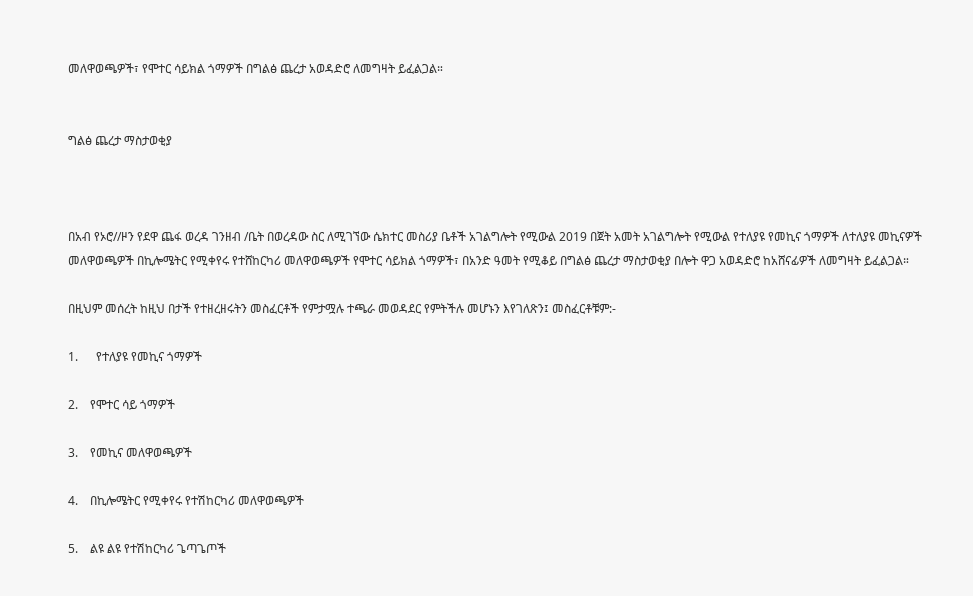መለዋወጫዎች፣ የሞተር ሳይክል ጎማዎች በግልፅ ጨረታ አወዳድሮ ለመግዛት ይፈልጋል።


ግልፅ ጨረታ ማስታወቂያ



በአብ የኦሮ//ዞን የደዋ ጨፋ ወረዳ ገንዘብ /ቤት በወረዳው ስር ለሚገኘው ሴክተር መስሪያ ቤቶች አገልግሎት የሚውል 2019 በጀት አመት አገልግሎት የሚውል የተለያዩ የመኪና ጎማዎች ለተለያዩ መኪናዎች መለዋወጫዎች በኪሎሜትር የሚቀየሩ የተሸከርካሪ መለዋወጫዎች የሞተር ሳይክል ጎማዎች፣ በአንድ ዓመት የሚቆይ በግልፅ ጨረታ ማስታወቂያ በሎት ዋጋ አወዳድሮ ከአሸናፊዎች ለመግዛት ይፈልጋል።

በዚህም መሰረት ከዚህ በታች የተዘረዘሩትን መስፈርቶች የምታሟሉ ተጫራ መወዳደር የምትችሉ መሆኑን እየገለጽን፤ መስፈርቶቹም:-

1.      የተለያዩ የመኪና ጎማዎች

2.    የሞተር ሳይ ጎማዎች

3.    የመኪና መለዋወጫዎች

4.    በኪሎሜትር የሚቀየሩ የተሽከርካሪ መለዋወጫዎች

5.    ልዩ ልዩ የተሽከርካሪ ጌጣጌጦች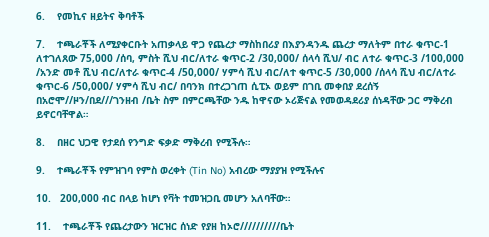6.    የመኪና ዘይትና ቅባቶች

7.    ተጫራቾች ለሚያቀርቡት አጠቃላይ ዋጋ የጨረታ ማስከበሪያ በእያንዳንዱ ጨረታ ማለትም በተራ ቁጥር-1 ለተገለጸው 75,000 /ሰባ, ምስት ሺህ ብር/ለተራ ቁጥር-2 /30,000/ ሰላሳ ሺህ/ ብር ለተራ ቁጥር-3 /100,000 /አንድ መቶ ሺህ ብር/ለተራ ቁጥር-4 /50,000/ ሃምሳ ሺህ ብር/ለተ ቁጥር-5 /30,000 /ሰላሳ ሺህ ብር/ለተራ ቁጥር-6 /50,000/ ሃምሳ ሺህ ብር/ በባንክ በተረጋገጠ ሲፒኦ ወይም በገቢ መቀበያ ደረሰኝ በአሮሞ//ዞን/በደ///ገንዘብ /ቤት ስም በምርጫቸው ንዱ ከዋናው ኦሪጅናል የመወዳደሪያ ሰነዳቸው ጋር ማቅረብ ይኖርባቸዋል።

8.    በዘር ህጋዊ የታደሰ የንግድ ፍቃድ ማቅረብ የሚችሉ።

9.    ተጫራቾች የምዝገባ የምስ ወረቀት (Tin No) አብረው ማያያዝ የሚችሉና

10.   200,000 ብር በላይ ከሆነ የቫት ተመዝጋቢ መሆን አለባቸው።

11.    ተጫራቾች የጨረታውን ዝርዝር ሰነድ የያዘ ከኦሮ//////////ቤት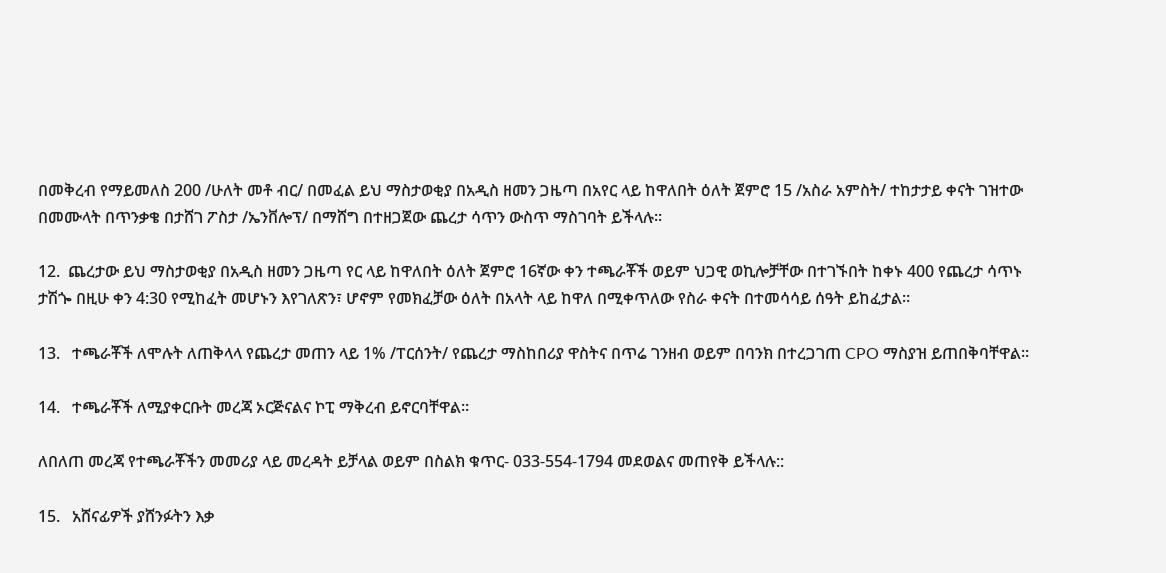በመቅረብ የማይመለስ 200 /ሁለት መቶ ብር/ በመፈል ይህ ማስታወቂያ በአዲስ ዘመን ጋዜጣ በአየር ላይ ከዋለበት ዕለት ጀምሮ 15 /አስራ አምስት/ ተከታታይ ቀናት ገዝተው በመሙላት በጥንቃቄ በታሸገ ፖስታ /ኤንቨሎፕ/ በማሸግ በተዘጋጀው ጨረታ ሳጥን ውስጥ ማስገባት ይችላሉ።

12.  ጨረታው ይህ ማስታወቂያ በአዲስ ዘመን ጋዜጣ የር ላይ ከዋለበት ዕለት ጀምሮ 16ኛው ቀን ተጫራቾች ወይም ህጋዊ ወኪሎቻቸው በተገኙበት ከቀኑ 400 የጨረታ ሳጥኑ ታሽጐ በዚሁ ቀን 4:30 የሚከፈት መሆኑን እየገለጽን፣ ሆኖም የመክፈቻው ዕለት በአላት ላይ ከዋለ በሚቀጥለው የስራ ቀናት በተመሳሳይ ሰዓት ይከፈታል።

13.   ተጫራቾች ለሞሉት ለጠቅላላ የጨረታ መጠን ላይ 1% /ፐርሰንት/ የጨረታ ማስከበሪያ ዋስትና በጥሬ ገንዘብ ወይም በባንክ በተረጋገጠ CPO ማስያዝ ይጠበቅባቸዋል።

14.   ተጫራቾች ለሚያቀርቡት መረጃ ኦርጅናልና ኮፒ ማቅረብ ይኖርባቸዋል።

ለበለጠ መረጃ የተጫራቾችን መመሪያ ላይ መረዳት ይቻላል ወይም በስልክ ቁጥር- 033-554-1794 መደወልና መጠየቅ ይችላሉ::

15.   አሸናፊዎች ያሸንፉትን እቃ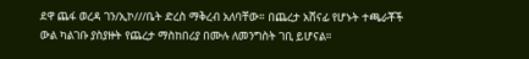ደዋ ጨፋ ወረዳ ገን/ኢኮ///ቤት ድረስ ማቅረብ አለባቸው። በጨረታ አሸናፊ የሆኑት ተጫራቾች ውል ካልገቡ ያስያዙት የጨረታ ማስከበሪያ በሙሉ ለመንግስት ገቢ ይሆናል።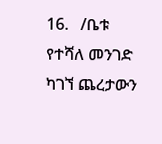16.   /ቤቱ የተሻለ መንገድ ካገኘ ጨረታውን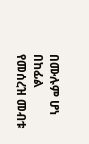በሙሉም ሆነ በከፊል የመሰረዝ መብቱ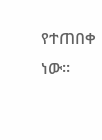የተጠበቀ ነው።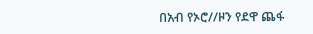በአብ የኦሮ//ዞን የደዋ ጨፋ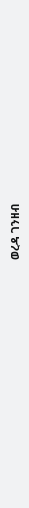ወረዳ ገንዘብ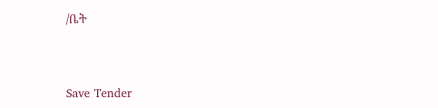/ቤት



Save Tender